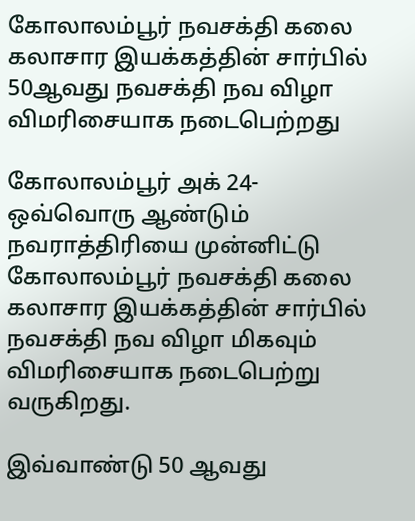கோலாலம்பூர் நவசக்தி கலை கலாசார இயக்கத்தின் சார்பில் 50ஆவது நவசக்தி நவ விழா விமரிசையாக நடைபெற்றது

கோலாலம்பூர் அக் 24-
ஒவ்வொரு ஆண்டும் நவராத்திரியை முன்னிட்டு கோலாலம்பூர் நவசக்தி கலை கலாசார இயக்கத்தின் சார்பில் நவசக்தி நவ விழா மிகவும் விமரிசையாக நடைபெற்று வருகிறது.

இவ்வாண்டு 50 ஆவது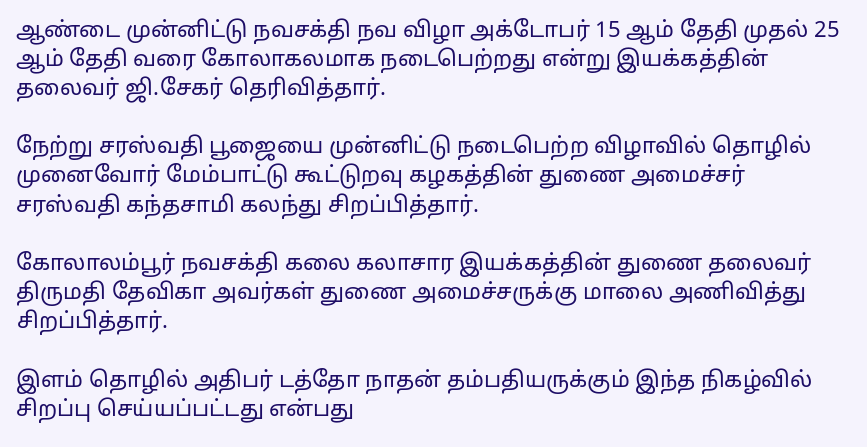ஆண்டை முன்னிட்டு நவசக்தி நவ விழா அக்டோபர் 15 ஆம் தேதி முதல் 25 ஆம் தேதி வரை கோலாகலமாக நடைபெற்றது என்று இயக்கத்தின் தலைவர் ஜி.சேகர் தெரிவித்தார்.

நேற்று சரஸ்வதி பூஜையை முன்னிட்டு நடைபெற்ற விழாவில் தொழில் முனைவோர் மேம்பாட்டு கூட்டுறவு கழகத்தின் துணை அமைச்சர் சரஸ்வதி கந்தசாமி கலந்து சிறப்பித்தார்.

கோலாலம்பூர் நவசக்தி கலை கலாசார இயக்கத்தின் துணை தலைவர் திருமதி தேவிகா அவர்கள் துணை அமைச்சருக்கு மாலை அணிவித்து சிறப்பித்தார்.

இளம் தொழில் அதிபர் டத்தோ நாதன் தம்பதியருக்கும் இந்த நிகழ்வில் சிறப்பு செய்யப்பட்டது என்பது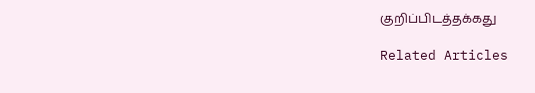குறிப்பிடத்தக்கது

Related Articles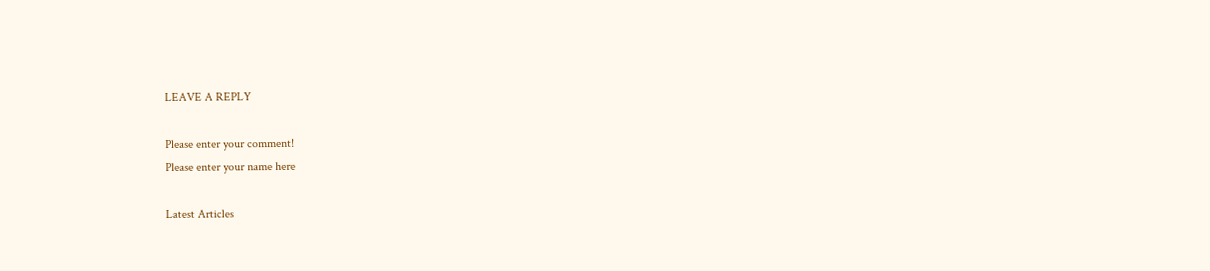LEAVE A REPLY

Please enter your comment!
Please enter your name here

Latest Articles